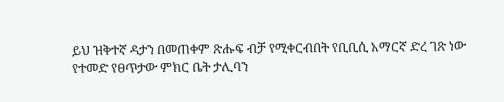ይህ ዝቅተኛ ዳታን በመጠቀም ጽሑፍ ብቻ የሚቀርብበት የቢቢሲ አማርኛ ድረ ገጽ ነው
የተመድ የፀጥታው ምክር ቤት ታሊባን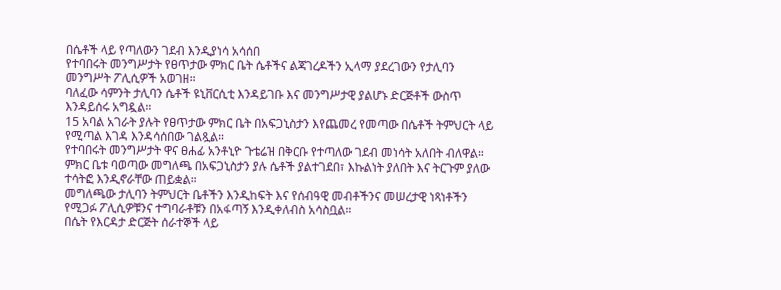በሴቶች ላይ የጣለውን ገደብ እንዲያነሳ አሳሰበ
የተባበሩት መንግሥታት የፀጥታው ምክር ቤት ሴቶችና ልጃገረዶችን ኢላማ ያደረገውን የታሊባን መንግሥት ፖሊሲዎች አወገዘ።
ባለፈው ሳምንት ታሊባን ሴቶች ዩኒቨርሲቲ እንዳይገቡ እና መንግሥታዊ ያልሆኑ ድርጅቶች ውስጥ እንዳይሰሩ አግዷል።
15 አባል አገራት ያሉት የፀጥታው ምክር ቤት በአፍጋኒስታን እየጨመረ የመጣው በሴቶች ትምህርት ላይ የሚጣል እገዳ እንዳሳሰበው ገልጿል።
የተባበሩት መንግሥታት ዋና ፀሐፊ አንቶኒዮ ጉቴሬዝ በቅርቡ የተጣለው ገደብ መነሳት አለበት ብለዋል።
ምክር ቤቱ ባወጣው መግለጫ በአፍጋኒስታን ያሉ ሴቶች ያልተገደበ፣ እኩልነት ያለበት እና ትርጉም ያለው ተሳትፎ እንዲኖራቸው ጠይቋል።
መግለጫው ታሊባን ትምህርት ቤቶችን እንዲከፍት እና የሰብዓዊ መብቶችንና መሠረታዊ ነጻነቶችን የሚጋፉ ፖሊሲዎቹንና ተግባራቶቹን በአፋጣኝ እንዲቀለብስ አሳስቧል።
በሴት የእርዳታ ድርጅት ሰራተኞች ላይ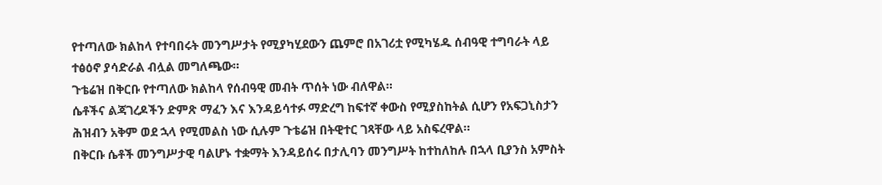የተጣለው ክልከላ የተባበሩት መንግሥታት የሚያካሂደውን ጨምሮ በአገሪቷ የሚካሄዱ ሰብዓዊ ተግባራት ላይ ተፅዕኖ ያሳድራል ብሏል መግለጫው።
ጉቴሬዝ በቅርቡ የተጣለው ክልከላ የሰብዓዊ መብት ጥሰት ነው ብለዋል።
ሴቶችና ልጃገረዶችን ድምጽ ማፈን እና እንዳይሳተፉ ማድረግ ከፍተኛ ቀውስ የሚያስከትል ሲሆን የአፍጋኒስታን ሕዝብን አቅም ወደ ኋላ የሚመልስ ነው ሲሉም ጉቴሬዝ በትዊተር ገጻቸው ላይ አስፍረዋል።
በቅርቡ ሴቶች መንግሥታዊ ባልሆኑ ተቋማት እንዳይሰሩ በታሊባን መንግሥት ከተከለከሉ በኋላ ቢያንስ አምስት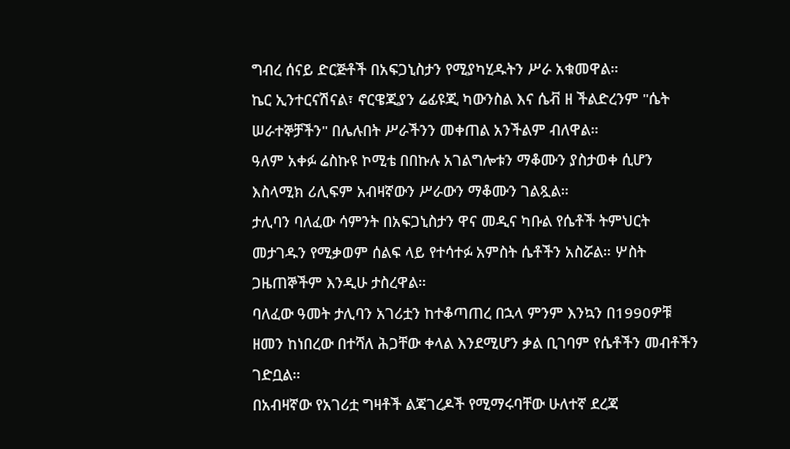ግብረ ሰናይ ድርጅቶች በአፍጋኒስታን የሚያካሂዱትን ሥራ አቁመዋል።
ኬር ኢንተርናሽናል፣ ኖርዌጂያን ሬፊዩጂ ካውንስል እና ሴቭ ዘ ችልድረንም "ሴት ሠራተኞቻችን" በሌሉበት ሥራችንን መቀጠል አንችልም ብለዋል።
ዓለም አቀፉ ሬስኩዩ ኮሚቴ በበኩሉ አገልግሎቱን ማቆሙን ያስታወቀ ሲሆን እስላሚክ ሪሊፍም አብዛኛውን ሥራውን ማቆሙን ገልጿል።
ታሊባን ባለፈው ሳምንት በአፍጋኒስታን ዋና መዲና ካቡል የሴቶች ትምህርት መታገዱን የሚቃወም ሰልፍ ላይ የተሳተፉ አምስት ሴቶችን አስሯል። ሦስት ጋዜጠኞችም እንዲሁ ታስረዋል።
ባለፈው ዓመት ታሊባን አገሪቷን ከተቆጣጠረ በኋላ ምንም እንኳን በ1990ዎቹ ዘመን ከነበረው በተሻለ ሕጋቸው ቀላል እንደሚሆን ቃል ቢገባም የሴቶችን መብቶችን ገድቧል።
በአብዛኛው የአገሪቷ ግዛቶች ልጃገረዶች የሚማሩባቸው ሁለተኛ ደረጃ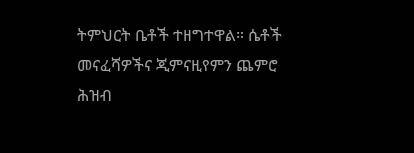ትምህርት ቤቶች ተዘግተዋል። ሴቶች መናፈሻዎችና ጂምናዚየምን ጨምሮ ሕዝብ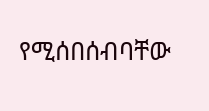የሚሰበሰብባቸው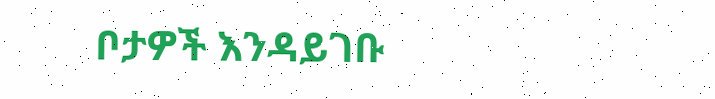ቦታዎች እንዳይገቡ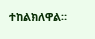ተከልክለዋል።